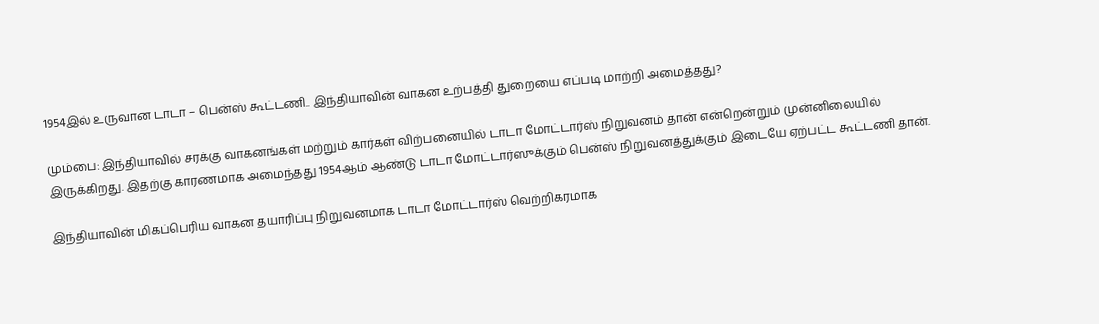1954இல் உருவான டாடா – பென்ஸ் கூட்டணி.. இந்தியாவின் வாகன உற்பத்தி துறையை எப்படி மாற்றி அமைத்தது?

மும்பை: இந்தியாவில் சரக்கு வாகனங்கள் மற்றும் கார்கள் விற்பனையில் டாடா மோட்டார்ஸ் நிறுவனம் தான் என்றென்றும் முன்னிலையில் இருக்கிறது. இதற்கு காரணமாக அமைந்தது 1954ஆம் ஆண்டு டாடா மோட்டார்ஸுக்கும் பென்ஸ் நிறுவனத்துக்கும் இடையே ஏற்பட்ட கூட்டணி தான்.

இந்தியாவின் மிகப்பெரிய வாகன தயாரிப்பு நிறுவனமாக டாடா மோட்டார்ஸ் வெற்றிகரமாக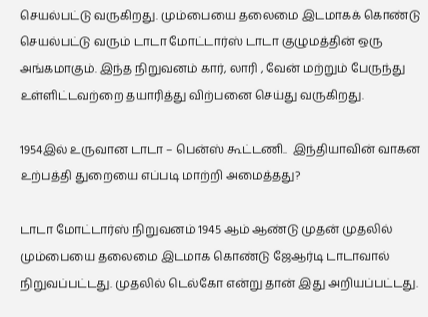செயல்பட்டு வருகிறது. மும்பையை தலைமை இடமாகக் கொண்டு செயல்பட்டு வரும் டாடா மோட்டார்ஸ் டாடா குழுமத்தின் ஒரு அங்கமாகும். இந்த நிறுவனம் கார், லாரி , வேன் மற்றும் பேருந்து உள்ளிட்டவற்றை தயாரித்து விற்பனை செய்து வருகிறது.

1954இல் உருவான டாடா – பென்ஸ் கூட்டணி..  இந்தியாவின் வாகன உற்பத்தி துறையை எப்படி மாற்றி அமைத்தது?

டாடா மோட்டார்ஸ் நிறுவனம் 1945 ஆம் ஆண்டு முதன் முதலில் மும்பையை தலைமை இடமாக கொண்டு ஜேஆர்டி டாடாவால் நிறுவப்பட்டது. முதலில் டெல்கோ என்று தான் இது அறியப்பட்டது.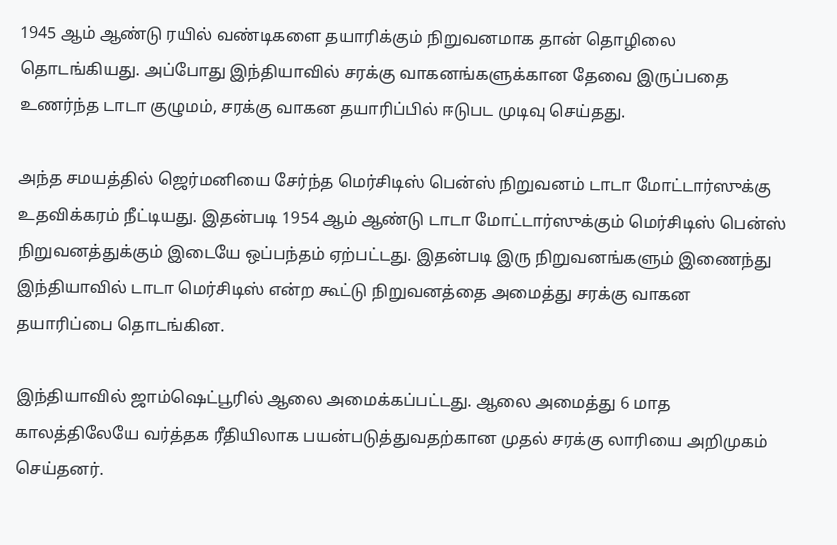1945 ஆம் ஆண்டு ரயில் வண்டிகளை தயாரிக்கும் நிறுவனமாக தான் தொழிலை தொடங்கியது. அப்போது இந்தியாவில் சரக்கு வாகனங்களுக்கான தேவை இருப்பதை உணர்ந்த டாடா குழுமம், சரக்கு வாகன தயாரிப்பில் ஈடுபட முடிவு செய்தது.

அந்த சமயத்தில் ஜெர்மனியை சேர்ந்த மெர்சிடிஸ் பென்ஸ் நிறுவனம் டாடா மோட்டார்ஸுக்கு உதவிக்கரம் நீட்டியது. இதன்படி 1954 ஆம் ஆண்டு டாடா மோட்டார்ஸுக்கும் மெர்சிடிஸ் பென்ஸ் நிறுவனத்துக்கும் இடையே ஒப்பந்தம் ஏற்பட்டது. இதன்படி இரு நிறுவனங்களும் இணைந்து இந்தியாவில் டாடா மெர்சிடிஸ் என்ற கூட்டு நிறுவனத்தை அமைத்து சரக்கு வாகன தயாரிப்பை தொடங்கின.

இந்தியாவில் ஜாம்ஷெட்பூரில் ஆலை அமைக்கப்பட்டது. ஆலை அமைத்து 6 மாத காலத்திலேயே வர்த்தக ரீதியிலாக பயன்படுத்துவதற்கான முதல் சரக்கு லாரியை அறிமுகம் செய்தனர்.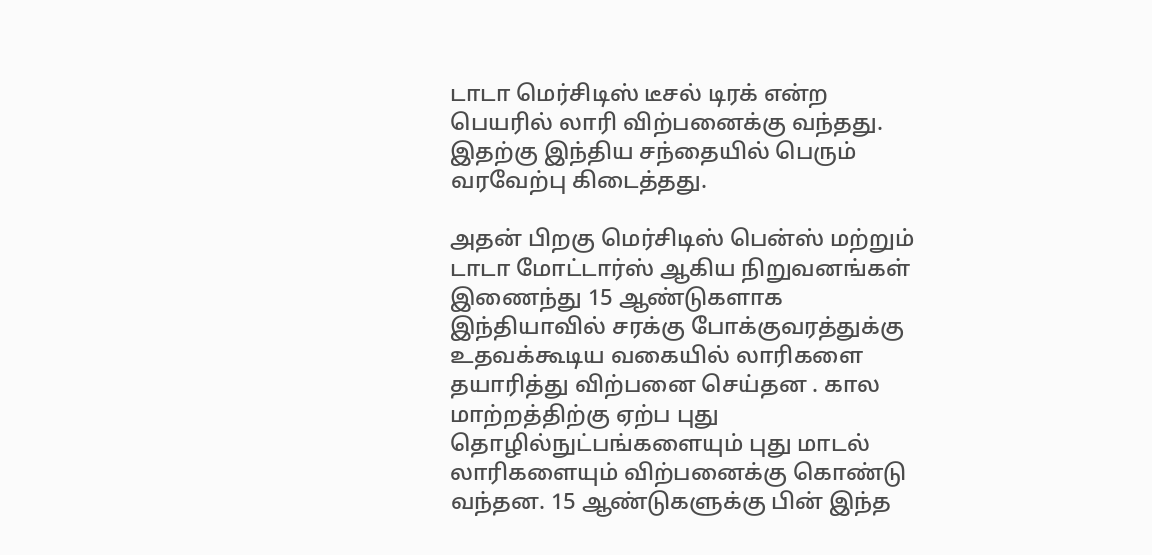டாடா மெர்சிடிஸ் டீசல் டிரக் என்ற பெயரில் லாரி விற்பனைக்கு வந்தது. இதற்கு இந்திய சந்தையில் பெரும் வரவேற்பு கிடைத்தது.

அதன் பிறகு மெர்சிடிஸ் பென்ஸ் மற்றும் டாடா மோட்டார்ஸ் ஆகிய நிறுவனங்கள் இணைந்து 15 ஆண்டுகளாக இந்தியாவில் சரக்கு போக்குவரத்துக்கு உதவக்கூடிய வகையில் லாரிகளை தயாரித்து விற்பனை செய்தன . கால மாற்றத்திற்கு ஏற்ப புது தொழில்நுட்பங்களையும் புது மாடல் லாரிகளையும் விற்பனைக்கு கொண்டு வந்தன. 15 ஆண்டுகளுக்கு பின் இந்த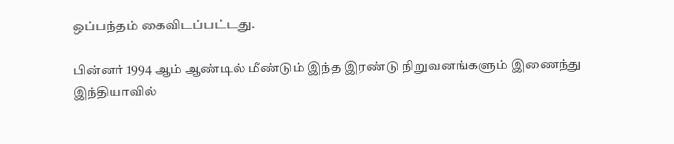ஒப்பந்தம் கைவிடப்பட்டது.

பின்னர் 1994 ஆம் ஆண்டில் மீண்டும் இந்த இரண்டு நிறுவனங்களும் இணைந்து இந்தியாவில்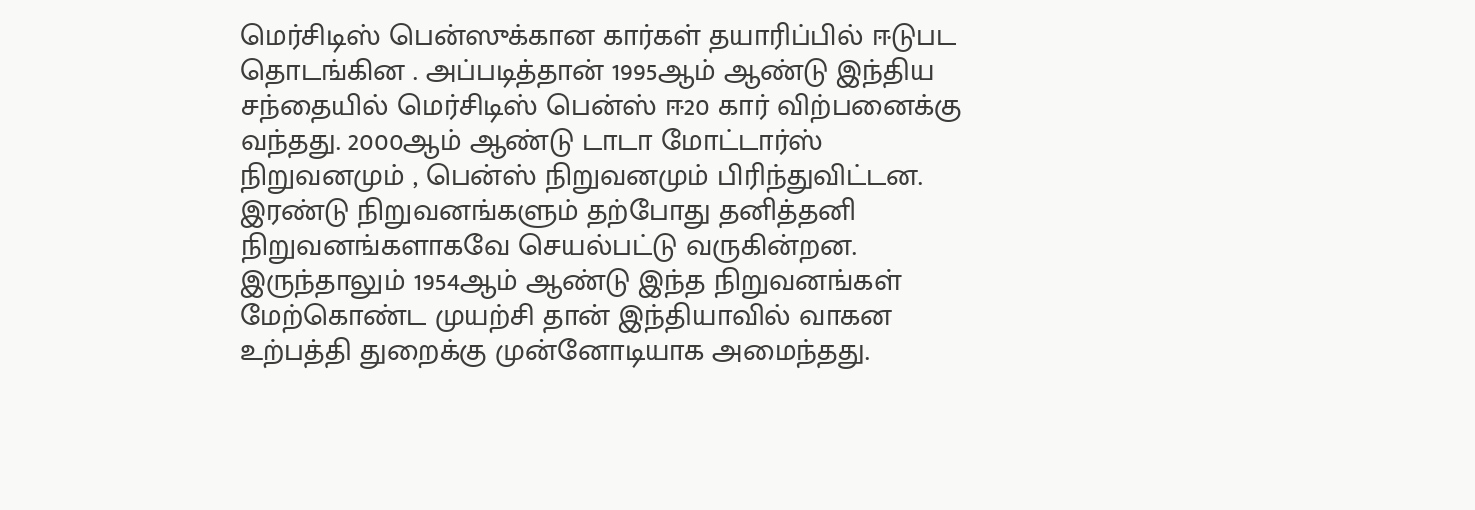மெர்சிடிஸ் பென்ஸுக்கான கார்கள் தயாரிப்பில் ஈடுபட தொடங்கின . அப்படித்தான் 1995ஆம் ஆண்டு இந்திய சந்தையில் மெர்சிடிஸ் பென்ஸ் ஈ20 கார் விற்பனைக்கு வந்தது. 2000ஆம் ஆண்டு டாடா மோட்டார்ஸ் நிறுவனமும் , பென்ஸ் நிறுவனமும் பிரிந்துவிட்டன. இரண்டு நிறுவனங்களும் தற்போது தனித்தனி நிறுவனங்களாகவே செயல்பட்டு வருகின்றன. இருந்தாலும் 1954ஆம் ஆண்டு இந்த நிறுவனங்கள் மேற்கொண்ட முயற்சி தான் இந்தியாவில் வாகன உற்பத்தி துறைக்கு முன்னோடியாக அமைந்தது.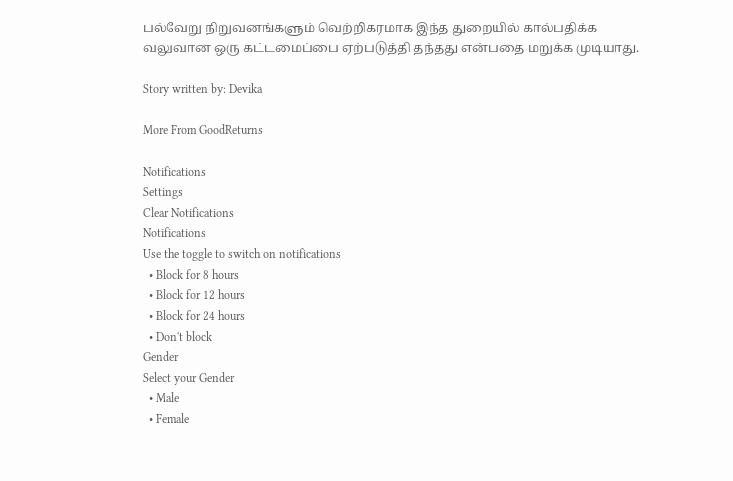பல்வேறு நிறுவனங்களும் வெற்றிகரமாக இந்த துறையில் கால்பதிக்க வலுவான ஒரு கட்டமைப்பை ஏற்படுத்தி தந்தது என்பதை மறுக்க முடியாது.

Story written by: Devika

More From GoodReturns

Notifications
Settings
Clear Notifications
Notifications
Use the toggle to switch on notifications
  • Block for 8 hours
  • Block for 12 hours
  • Block for 24 hours
  • Don't block
Gender
Select your Gender
  • Male
  • Female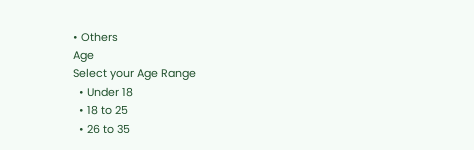• Others
Age
Select your Age Range
  • Under 18
  • 18 to 25
  • 26 to 35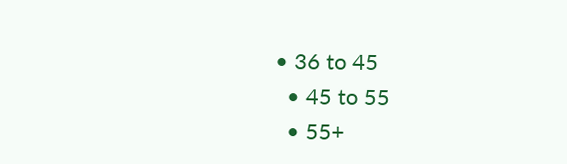• 36 to 45
  • 45 to 55
  • 55+